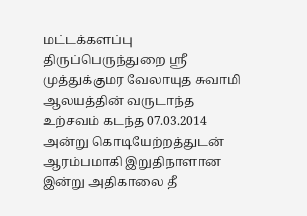மட்டக்களப்பு திருப்பெருந்துறை ஸ்ரீ முத்துக்குமர வேலாயுத சுவாமி ஆலயத்தின் வருடாந்த உற்சவம் கடந்த 07.03.2014 அன்று கொடியேற்றத்துடன் ஆரம்பமாகி இறுதிநாளான இன்று அதிகாலை தீ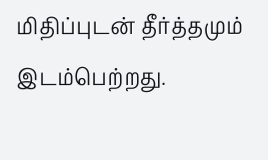மிதிப்புடன் தீர்த்தமும் இடம்பெற்றது.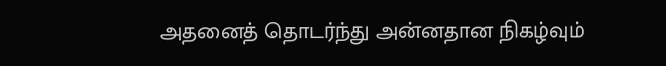அதனைத் தொடர்ந்து அன்னதான நிகழ்வும்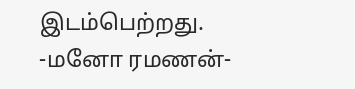இடம்பெற்றது.
-மனோ ரமணன்-